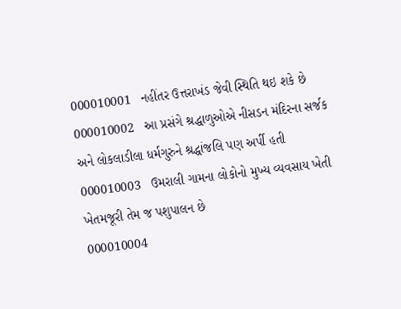000010001   નહીંતર ઉત્તરાખંડ જેવી સ્થિતિ થઇ શકે છે
000010002   આ પ્રસંગે શ્રદ્ધાળુઓએ નીસડન મંદિરના સર્જક અને લોકલાડીલા ધર્મગુરુને શ્રદ્ધાંજલિ પણ અર્પી હતી
000010003   ઉમરાલી ગામના લોકોનો મુખ્ય વ્યવસાય ખેતી ખેતમજૂરી તેમ જ પશુપાલન છે
000010004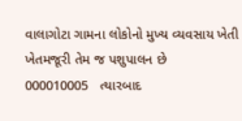વાલાગોટા ગામના લોકોનો મુખ્ય વ્યવસાય ખેતી ખેતમજૂરી તેમ જ પશુપાલન છે
000010005   ત્યારબાદ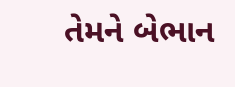તેમને બેભાન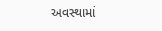અવસ્થામાં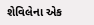શેવિલેના એક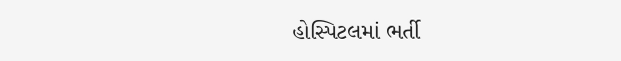હોસ્પિટલમાં ભર્તી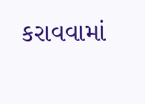કરાવવામાં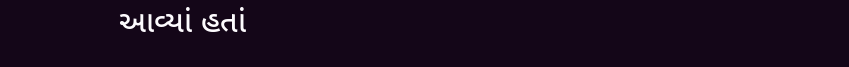આવ્યાં હતાં